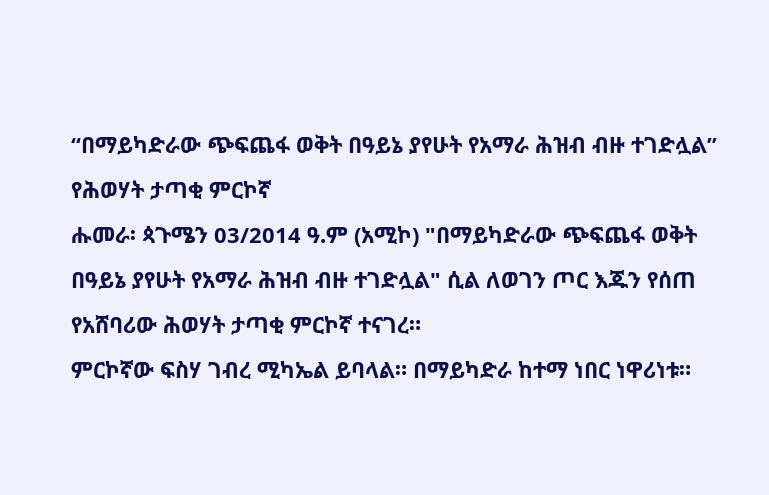“በማይካድራው ጭፍጨፋ ወቅት በዓይኔ ያየሁት የአማራ ሕዝብ ብዙ ተገድሏል” የሕወሃት ታጣቂ ምርኮኛ
ሑመራ፡ ጳጉሜን 03/2014 ዓ.ም (አሚኮ) "በማይካድራው ጭፍጨፋ ወቅት በዓይኔ ያየሁት የአማራ ሕዝብ ብዙ ተገድሏል" ሲል ለወገን ጦር እጁን የሰጠ የአሸባሪው ሕወሃት ታጣቂ ምርኮኛ ተናገረ።
ምርኮኛው ፍስሃ ገብረ ሚካኤል ይባላል። በማይካድራ ከተማ ነበር ነዋሪነቱ።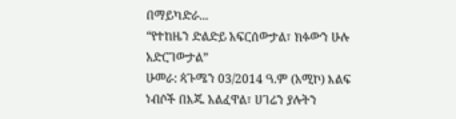በማይካድራ...
“የተከዜን ድልድይ አፍርሰውታል፣ ክፉውን ሁሉ አድርገውታል”
ሁመራ: ጳጉሜን 03/2014 ዓ.ም (አሚኮ) እልፍ ነብሶች በእጁ አልፈዋል፣ ሀገሬን ያሉትን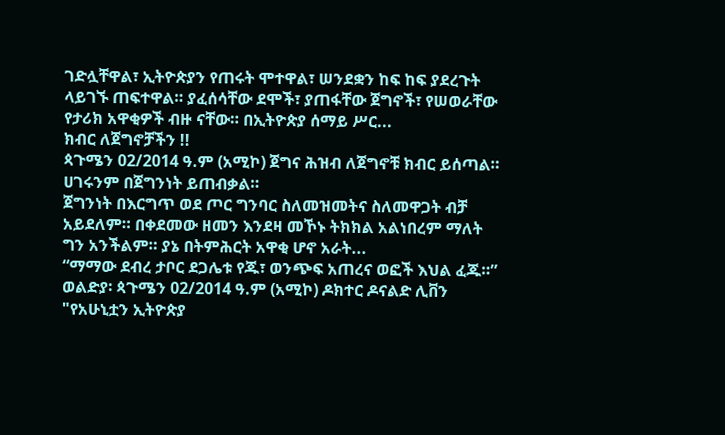ገድሏቸዋል፣ ኢትዮጵያን የጠሩት ሞተዋል፣ ሠንደቋን ከፍ ከፍ ያደረጉት ላይገኙ ጠፍተዋል። ያፈሰሳቸው ደሞች፣ ያጠፋቸው ጀግኖች፣ የሠወራቸው የታሪክ አዋቂዎች ብዙ ናቸው። በኢትዮጵያ ሰማይ ሥር...
ክብር ለጀግኖቻችን !!
ጳጉሜን 02/2014 ዓ.ም (አሚኮ) ጀግና ሕዝብ ለጀግኖቹ ክብር ይሰጣል። ሀገሩንም በጀግንነት ይጠብቃል።
ጀግንነት በእርግጥ ወደ ጦር ግንባር ስለመዝመትና ስለመዋጋት ብቻ አይደለም። በቀደመው ዘመን እንደዛ መኾኑ ትክክል አልነበረም ማለት ግን አንችልም። ያኔ በትምሕርት አዋቂ ሆኖ አራት...
“ማማው ደብረ ታቦር ደጋሌቱ የጁ፣ ወንጭፍ አጠረና ወፎች እህል ፈጁ።”
ወልድያ፡ ጳጉሜን 02/2014 ዓ.ም (አሚኮ) ዶክተር ዶናልድ ሊቨን "የአሁኒቷን ኢትዮጵያ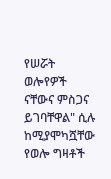የሠሯት ወሎየዎች ናቸውና ምስጋና ይገባቸዋል" ሲሉ ከሚያሞካሿቸው የወሎ ግዛቶች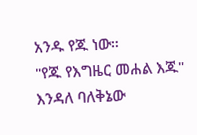አንዱ የጁ ነው።
"የጁ የእግዜር መሐል እጁ" እንዳለ ባለቅኔው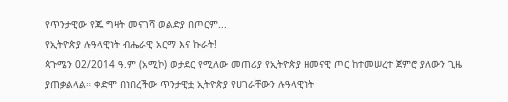የጥንታዊው የጁ ግዛት መናገሻ ወልድያ በጦርም...
የኢትዮጵያ ሉዓላዊነት ብሔራዊ አርማ እና ኩራት!
ጳጉሜን 02/2014 ዓ.ም (አሚኮ) ወታደር የሚለው መጠሪያ የኢትዮጵያ ዘመናዊ ጦር ከተመሠረተ ጀምሮ ያለውን ጊዜ ያጠቃልላል። ቀድሞ በነበረችው ጥንታዊቷ ኢትዮጵያ የሀገራቸውን ሉዓላዊነት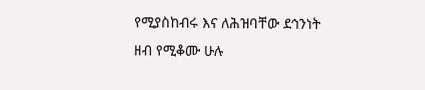የሚያስከብሩ እና ለሕዝባቸው ደኅንነት ዘብ የሚቆሙ ሁሉ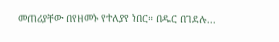መጠሪያቸው በየዘመኑ የተለያየ ነበር። በዱር በገደሉ...